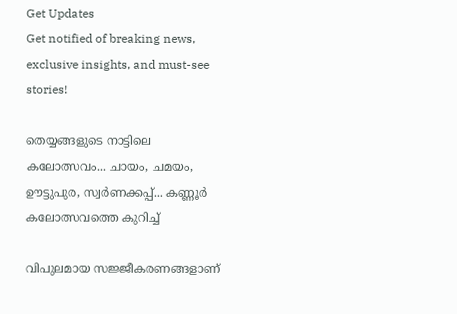Get Updates
Get notified of breaking news, exclusive insights, and must-see stories!

തെയ്യങ്ങളുടെ നാട്ടിലെ കലോത്സവം... ചായം, ചമയം, ഊട്ടുപുര, സ്വർണക്കപ്പ്... കണ്ണൂർ കലോത്സവത്തെ കുറിച്ച്

വിപുലമായ സജ്ജീകരണങ്ങളാണ്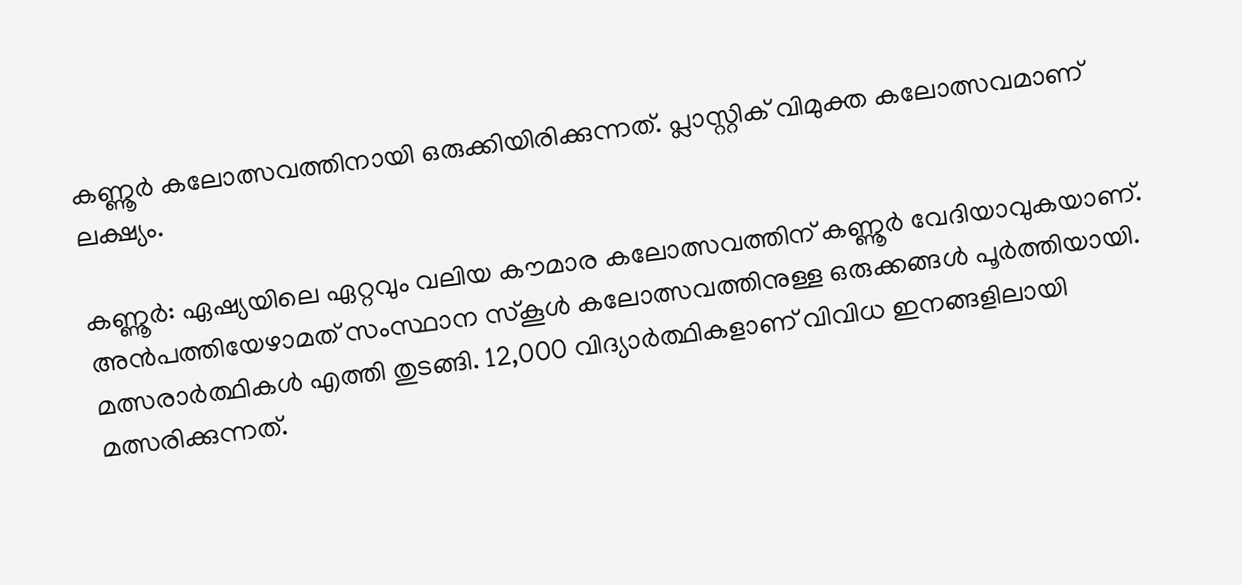കണ്ണൂർ കലോത്സവത്തിനായി ഒരുക്കിയിരിക്കുന്നത്. പ്ലാസ്റ്റിക് വിമുക്ത കലോത്സവമാണ് ലക്ഷ്യം.

കണ്ണൂര്‍: ഏഷ്യയിലെ ഏറ്റവും വലിയ കൗമാര കലോത്സവത്തിന് കണ്ണൂര്‍ വേദിയാവുകയാണ്. അന്‍പത്തിയേഴാമത് സംസ്ഥാന സ്‌കൂള്‍ കലോത്സവത്തിനുള്ള ഒരുക്കങ്ങള്‍ പൂര്‍ത്തിയായി. മത്സരാര്‍ത്ഥികള്‍ എത്തി തുടങ്ങി. 12,000 വിദ്യാര്‍ത്ഥികളാണ് വിവിധ ഇനങ്ങളിലായി മത്സരിക്കുന്നത്.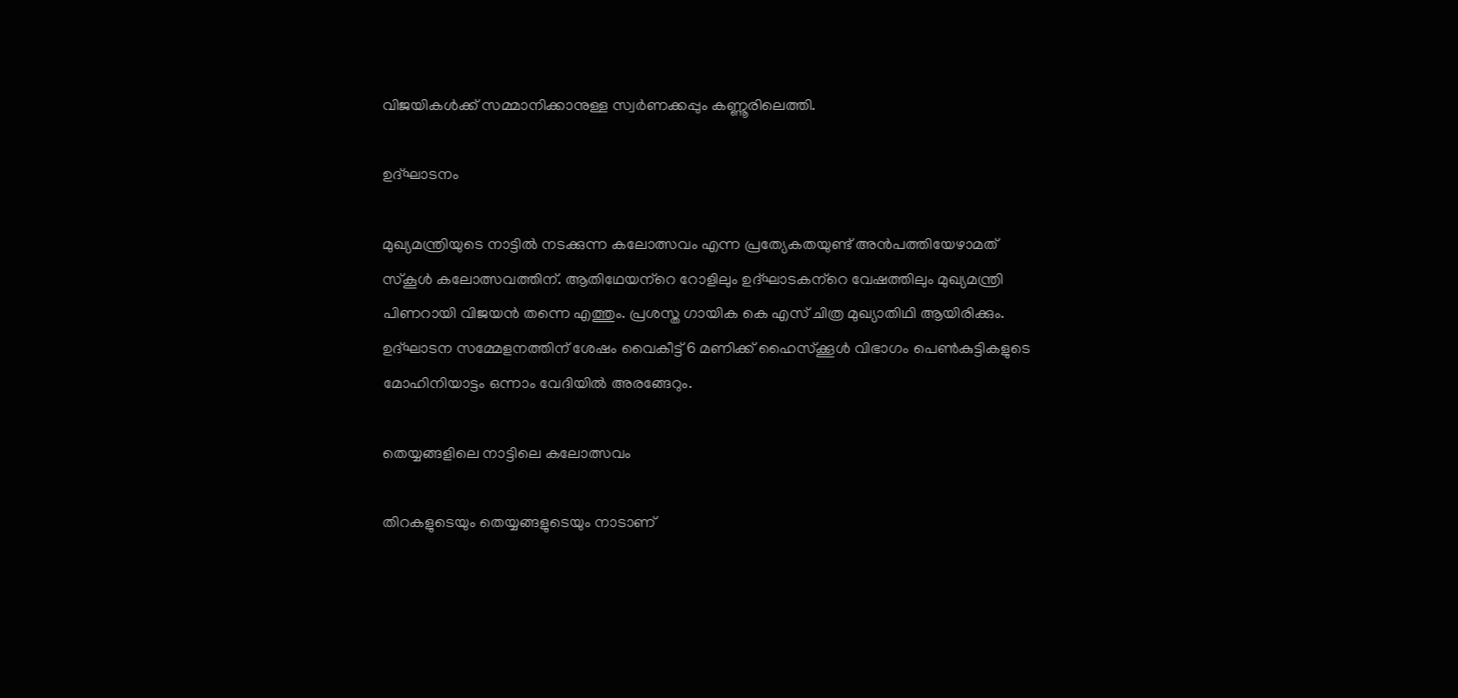വിജയികൾക്ക് സമ്മാനിക്കാനുള്ള സ്വർണക്കപ്പും കണ്ണൂരിലെത്തി.

ഉദ്ഘാടനം

മുഖ്യമന്ത്രിയുടെ നാട്ടില്‍ നടക്കുന്ന കലോത്സവം എന്ന പ്രത്യേകതയുണ്ട് അന്‍പത്തിയേഴാമത് സ്‌കൂള്‍ കലോത്സവത്തിന്. ആതിഥേയന്‌റെ റോളിലും ഉദ്ഘാടകന്‌റെ വേഷത്തിലും മുഖ്യമന്ത്രി പിണറായി വിജയന്‍ തന്നെ എത്തും. പ്രശസ്ത ഗായിക കെ എസ് ചിത്ര മുഖ്യാതിഥി ആയിരിക്കും. ഉദ്ഘാടന സമ്മേളനത്തിന് ശേഷം വൈകീട്ട് 6 മണിക്ക് ഹൈസ്‌ക്കൂള്‍ വിഭാഗം പെണ്‍കുട്ടികളുടെ മോഹിനിയാട്ടം ഒന്നാം വേദിയില്‍ അരങ്ങേറും.

തെയ്യങ്ങളിലെ നാട്ടിലെ കലോത്സവം

തിറകളുടെയും തെയ്യങ്ങളുടെയും നാടാണ്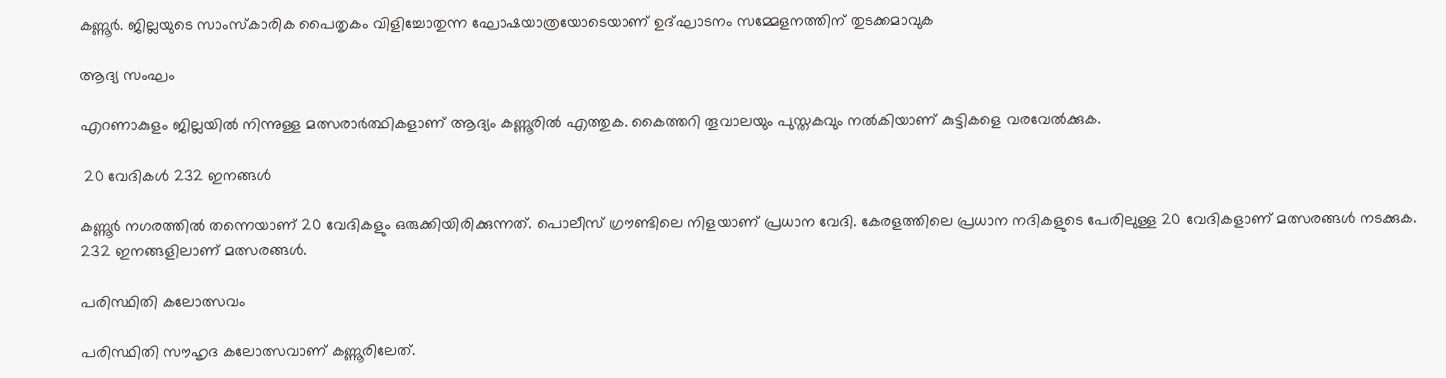കണ്ണൂര്‍. ജില്ലയുടെ സാംസ്‌കാരിക പൈതൃകം വിളിച്ചോതുന്ന ഘോഷയാത്രയോടെയാണ് ഉദ്ഘാടനം സമ്മേളനത്തിന് തുടക്കമാവുക

ആദ്യ സംഘം

എറണാകുളം ജില്ലയില്‍ നിന്നുള്ള മത്സരാര്‍ത്ഥികളാണ് ആദ്യം കണ്ണൂരില്‍ എത്തുക. കൈത്തറി തൂവാലയും പുസ്തകവും നല്‍കിയാണ് കുട്ടികളെ വരവേല്‍ക്കുക.

 20 വേദികള്‍ 232 ഇനങ്ങള്‍

കണ്ണൂര്‍ നഗരത്തില്‍ തന്നെയാണ് 20 വേദികളും ഒരുക്കിയിരിക്കുന്നത്. പൊലീസ് ഗ്രൗണ്ടിലെ നിളയാണ് പ്രധാന വേദി. കേരളത്തിലെ പ്രധാന നദികളുടെ പേരിലുള്ള 20 വേദികളാണ് മത്സരങ്ങള്‍ നടക്കുക. 232 ഇനങ്ങളിലാണ് മത്സരങ്ങള്‍.

പരിസ്ഥിതി കലോത്സവം

പരിസ്ഥിതി സൗഹൃദ കലോത്സവാണ് കണ്ണൂരിലേത്.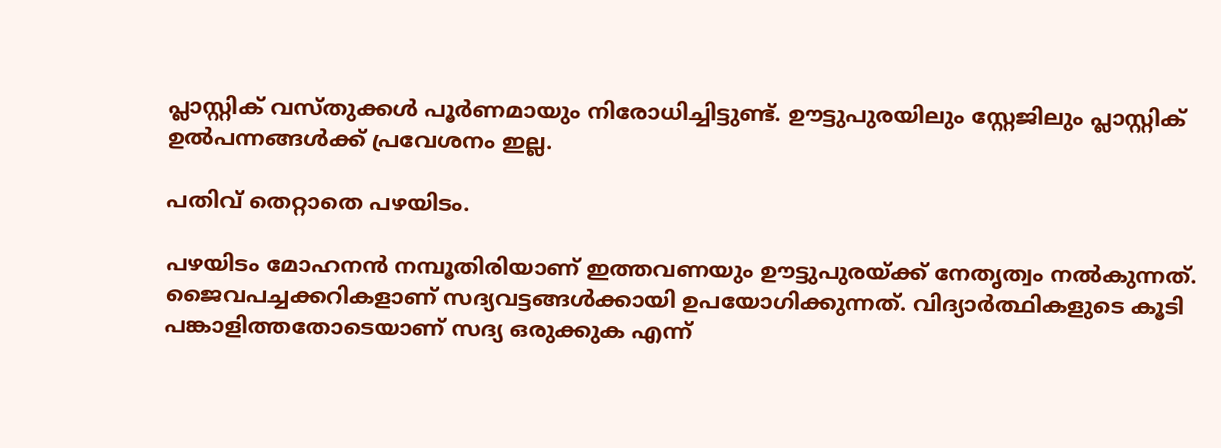പ്ലാസ്റ്റിക് വസ്തുക്കള്‍ പൂര്‍ണമായും നിരോധിച്ചിട്ടുണ്ട്. ഊട്ടുപുരയിലും സ്റ്റേജിലും പ്ലാസ്റ്റിക് ഉല്‍പന്നങ്ങള്‍ക്ക് പ്രവേശനം ഇല്ല.

പതിവ് തെറ്റാതെ പഴയിടം.

പഴയിടം മോഹനന്‍ നമ്പൂതിരിയാണ് ഇത്തവണയും ഊട്ടുപുരയ്ക്ക് നേതൃത്വം നല്‍കുന്നത്. ജൈവപച്ചക്കറികളാണ് സദ്യവട്ടങ്ങള്‍ക്കായി ഉപയോഗിക്കുന്നത്. വിദ്യാര്‍ത്ഥികളുടെ കൂടി പങ്കാളിത്തതോടെയാണ് സദ്യ ഒരുക്കുക എന്ന്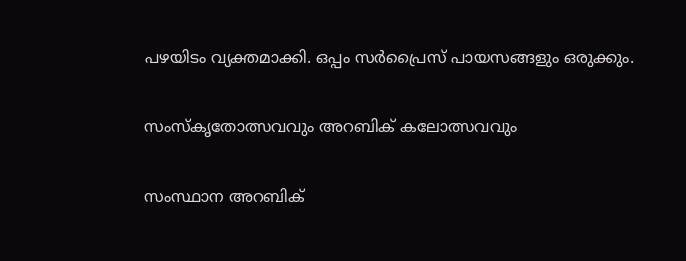പഴയിടം വ്യക്തമാക്കി. ഒപ്പം സര്‍പ്രൈസ് പായസങ്ങളും ഒരുക്കും.

സംസ്‌കൃതോത്സവവും അറബിക് കലോത്സവവും

സംസ്ഥാന അറബിക്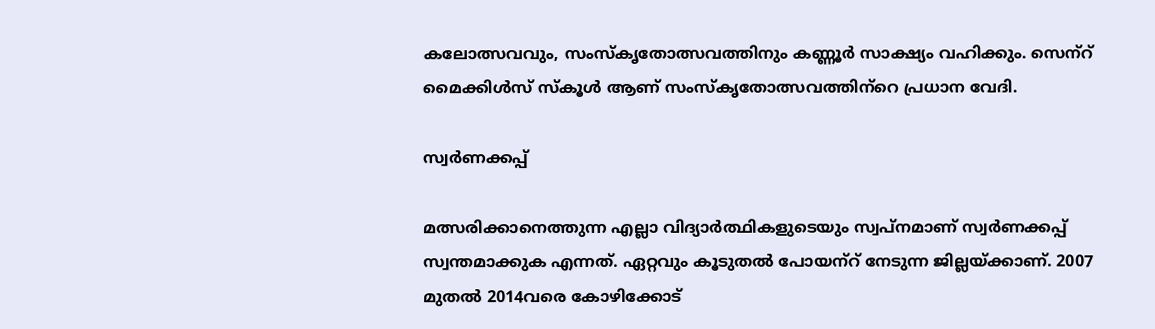കലോത്സവവും, സംസ്‌കൃതോത്സവത്തിനും കണ്ണൂര്‍ സാക്ഷ്യം വഹിക്കും. സെന്‌റ് മൈക്കിള്‍സ് സ്‌കൂള്‍ ആണ് സംസ്‌കൃതോത്സവത്തിന്‌റെ പ്രധാന വേദി.

സ്വര്‍ണക്കപ്പ്

മത്സരിക്കാനെത്തുന്ന എല്ലാ വിദ്യാര്‍ത്ഥികളുടെയും സ്വപ്‌നമാണ് സ്വര്‍ണക്കപ്പ് സ്വന്തമാക്കുക എന്നത്. ഏറ്റവും കൂടുതല്‍ പോയന്‌റ് നേടുന്ന ജില്ലയ്ക്കാണ്. 2007 മുതല്‍ 2014വരെ കോഴിക്കോട്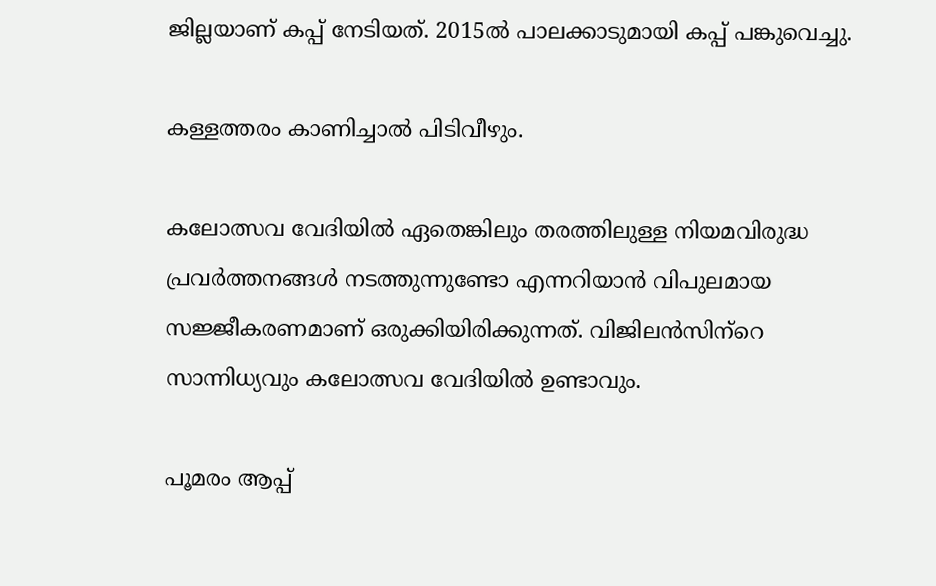ജില്ലയാണ് കപ്പ് നേടിയത്. 2015ല്‍ പാലക്കാടുമായി കപ്പ് പങ്കുവെച്ചു.

കള്ളത്തരം കാണിച്ചാൽ പിടിവീഴും.

കലോത്സവ വേദിയില്‍ ഏതെങ്കിലും തരത്തിലുള്ള നിയമവിരുദ്ധ പ്രവര്‍ത്തനങ്ങള്‍ നടത്തുന്നുണ്ടോ എന്നറിയാന്‍ വിപുലമായ സജ്ജീകരണമാണ് ഒരുക്കിയിരിക്കുന്നത്. വിജിലന്‍സിന്‌റെ സാന്നിധ്യവും കലോത്സവ വേദിയില്‍ ഉണ്ടാവും.

പൂമരം ആപ്പ്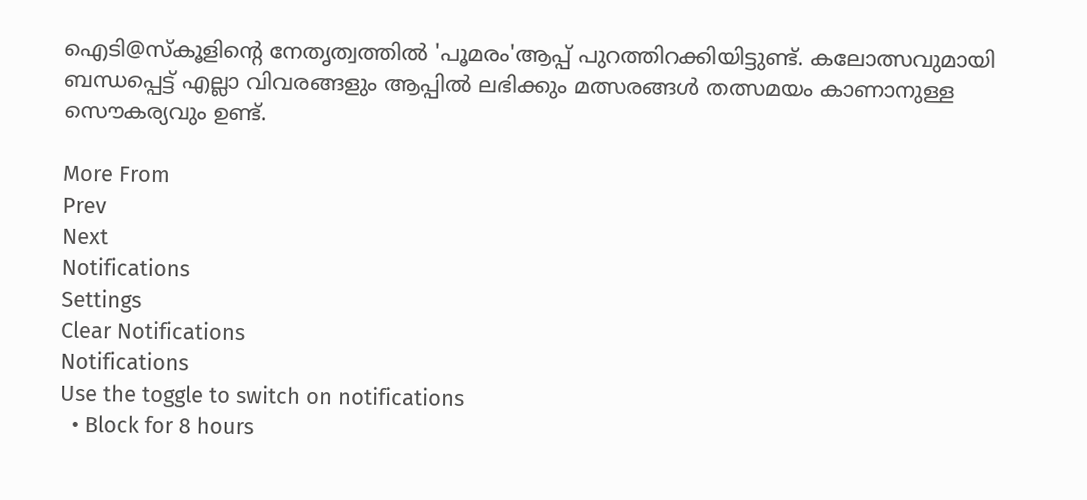ഐടി@സ്കൂളിന്റെ നേതൃത്വത്തിൽ 'പൂമരം'ആപ്പ് പുറത്തിറക്കിയിട്ടുണ്ട്. കലോത്സവുമായി ബന്ധപ്പെട്ട് എല്ലാ വിവരങ്ങളും ആപ്പിൽ ലഭിക്കും മത്സരങ്ങൾ തത്സമയം കാണാനുള്ള സൌകര്യവും ഉണ്ട്.

More From
Prev
Next
Notifications
Settings
Clear Notifications
Notifications
Use the toggle to switch on notifications
  • Block for 8 hours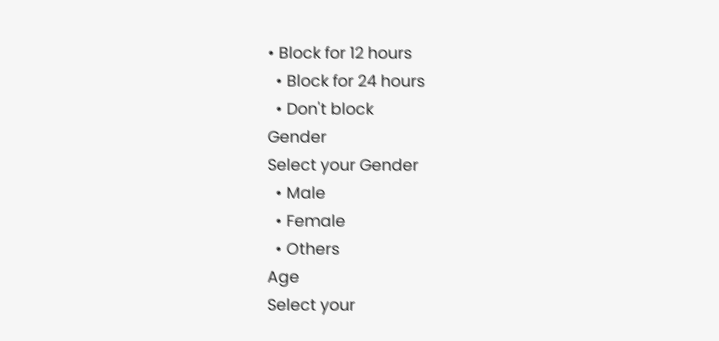• Block for 12 hours
  • Block for 24 hours
  • Don't block
Gender
Select your Gender
  • Male
  • Female
  • Others
Age
Select your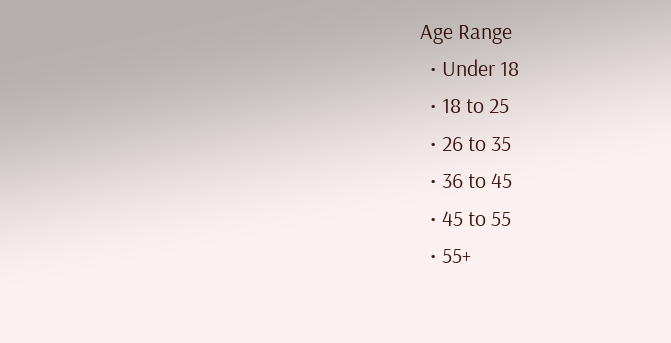Age Range
  • Under 18
  • 18 to 25
  • 26 to 35
  • 36 to 45
  • 45 to 55
  • 55+